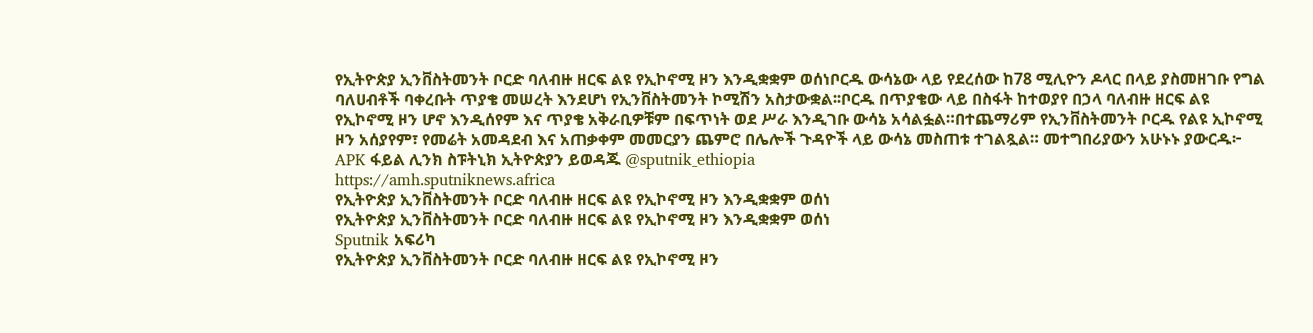የኢትዮጵያ ኢንቨስትመንት ቦርድ ባለብዙ ዘርፍ ልዩ የኢኮኖሚ ዞን እንዲቋቋም ወሰነቦርዱ ውሳኔው ላይ የደረሰው ከ78 ሚሊዮን ዶላር በላይ ያስመዘገቡ የግል ባለሀብቶች ባቀረቡት ጥያቄ መሠረት እንደሆነ የኢንቨስትመንት ኮሚሽን አስታውቋል፡፡ቦርዱ በጥያቄው ላይ በስፋት ከተወያየ በኃላ ባለብዙ ዘርፍ ልዩ የኢኮኖሚ ዞን ሆኖ እንዲሰየም እና ጥያቄ አቅራቢዎቹም በፍጥነት ወደ ሥራ እንዲገቡ ውሳኔ አሳልፏል።በተጨማሪም የኢንቨስትመንት ቦርዱ የልዩ ኢኮኖሚ ዞን አሰያየም፣ የመሬት አመዳደብ እና አጠቃቀም መመርያን ጨምሮ በሌሎች ጉዳዮች ላይ ውሳኔ መስጠቱ ተገልጿል። መተግበሪያውን አሁኑኑ ያውርዱ፦ APK ፋይል ሊንክ ስፑትኒክ ኢትዮጵያን ይወዳጁ @sputnik_ethiopia
https://amh.sputniknews.africa
የኢትዮጵያ ኢንቨስትመንት ቦርድ ባለብዙ ዘርፍ ልዩ የኢኮኖሚ ዞን እንዲቋቋም ወሰነ
የኢትዮጵያ ኢንቨስትመንት ቦርድ ባለብዙ ዘርፍ ልዩ የኢኮኖሚ ዞን እንዲቋቋም ወሰነ
Sputnik አፍሪካ
የኢትዮጵያ ኢንቨስትመንት ቦርድ ባለብዙ ዘርፍ ልዩ የኢኮኖሚ ዞን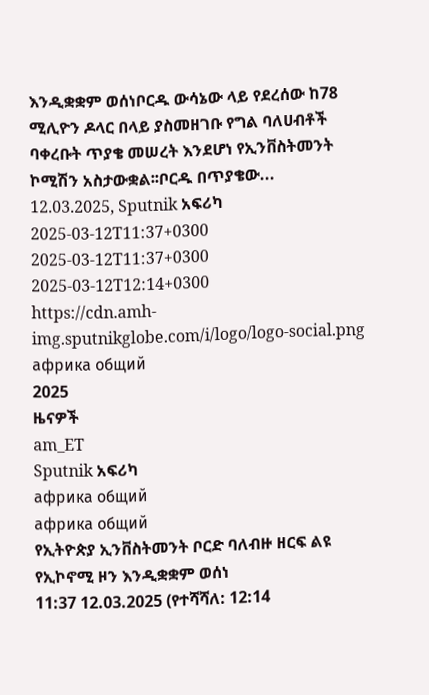እንዲቋቋም ወሰነቦርዱ ውሳኔው ላይ የደረሰው ከ78 ሚሊዮን ዶላር በላይ ያስመዘገቡ የግል ባለሀብቶች ባቀረቡት ጥያቄ መሠረት እንደሆነ የኢንቨስትመንት ኮሚሽን አስታውቋል፡፡ቦርዱ በጥያቄው... 12.03.2025, Sputnik አፍሪካ
2025-03-12T11:37+0300
2025-03-12T11:37+0300
2025-03-12T12:14+0300
https://cdn.amh-img.sputnikglobe.com/i/logo/logo-social.png
африка общий
2025
ዜናዎች
am_ET
Sputnik አፍሪካ
африка общий
африка общий
የኢትዮጵያ ኢንቨስትመንት ቦርድ ባለብዙ ዘርፍ ልዩ የኢኮኖሚ ዞን እንዲቋቋም ወሰነ
11:37 12.03.2025 (የተሻሻለ: 12:14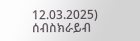12.03.2025)
ሰብስክራይብ